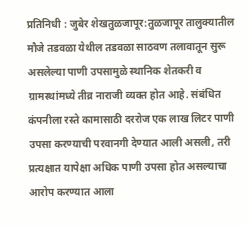प्रतिनिधी : जुबेर शेखतुळजापूर:तुळजापूर तालुक्यातील मौजे तडवळा येथील तडवळा साठवण तलावातून सुरू असलेल्या पाणी उपसामुळे स्थानिक शेतकरी व ग्रामस्थांमध्ये तीव्र नाराजी व्यक्त होत आहे. संबंधित कंपनीला रस्ते कामासाठी दररोज एक लाख लिटर पाणी उपसा करण्याची परवानगी देण्यात आली असली, तरी प्रत्यक्षात यापेक्षा अधिक पाणी उपसा होत असल्याचा आरोप करण्यात आला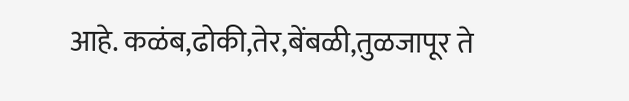आहे. कळंब,ढोकी,तेर,बेंबळी,तुळजापूर ते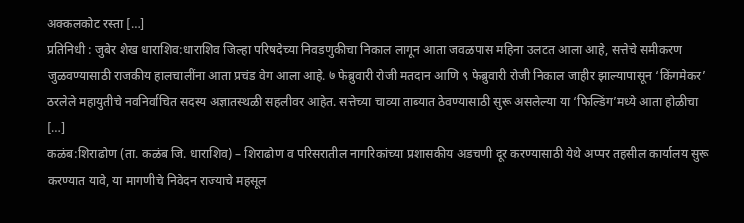अक्कलकोट रस्ता […]
प्रतिनिधी : जुबेर शेख धाराशिव:धाराशिव जिल्हा परिषदेच्या निवडणुकीचा निकाल लागून आता जवळपास महिना उलटत आला आहे, सत्तेचे समीकरण जुळवण्यासाठी राजकीय हालचालींना आता प्रचंड वेग आला आहे. ७ फेब्रुवारी रोजी मतदान आणि ९ फेब्रुवारी रोजी निकाल जाहीर झाल्यापासून ‘किंगमेकर’ ठरलेले महायुतीचे नवनिर्वाचित सदस्य अज्ञातस्थळी सहलीवर आहेत. सत्तेच्या चाव्या ताब्यात ठेवण्यासाठी सुरू असलेल्या या ‘फिल्डिंग’मध्ये आता होळीचा […]
कळंब:शिराढोण (ता. कळंब जि. धाराशिव) – शिराढोण व परिसरातील नागरिकांच्या प्रशासकीय अडचणी दूर करण्यासाठी येथे अप्पर तहसील कार्यालय सुरू करण्यात यावे, या मागणीचे निवेदन राज्याचे महसूल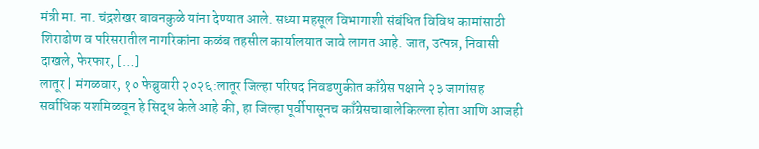मंत्री मा. ना. चंद्रशेखर बावनकुळे यांना देण्यात आले. सध्या महसूल विभागाशी संबंधित विविध कामांसाठी शिराढोण व परिसरातील नागरिकांना कळंब तहसील कार्यालयात जावे लागत आहे. जात, उत्पन्न, निवासी दाखले, फेरफार, […]
लातूर | मंगळवार, १० फेब्रुवारी २०२६:लातूर जिल्हा परिषद निवडणुकीत काँग्रेस पक्षाने २३ जागांसह सर्वाधिक यशमिळवून हे सिद्ध केले आहे की, हा जिल्हा पूर्वीपासूनच काँग्रेसचाबालेकिल्ला होता आणि आजही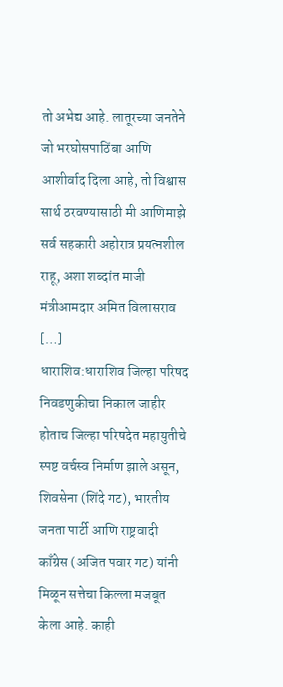तो अभेद्य आहे. लातूरच्या जनतेने जो भरघोसपाठिंबा आणि आशीर्वाद दिला आहे, तो विश्वास सार्थ ठरवण्यासाठी मी आणिमाझे सर्व सहकारी अहोरात्र प्रयत्नशील राहू, अशा शब्दांत माजी मंत्रीआमदार अमित विलासराव […]
धाराशिव:धाराशिव जिल्हा परिषद निवडणुकीचा निकाल जाहीर होताच जिल्हा परिषदेत महायुतीचे स्पष्ट वर्चस्व निर्माण झाले असून, शिवसेना (शिंदे गट), भारतीय जनता पार्टी आणि राष्ट्रवादी काँग्रेस (अजित पवार गट) यांनी मिळून सत्तेचा किल्ला मजबूत केला आहे. काही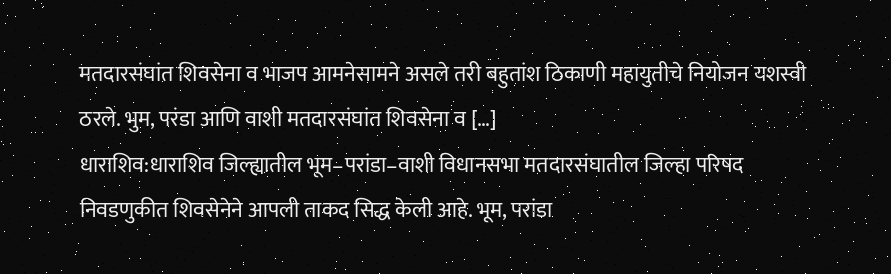मतदारसंघांत शिवसेना व भाजप आमनेसामने असले तरी बहुतांश ठिकाणी महायुतीचे नियोजन यशस्वी ठरले. भुम, परंडा आणि वाशी मतदारसंघांत शिवसेना व […]
धाराशिव:धाराशिव जिल्ह्यातील भूम–परांडा–वाशी विधानसभा मतदारसंघातील जिल्हा परिषद निवडणुकीत शिवसेनेने आपली ताकद सिद्ध केली आहे. भूम, परांडा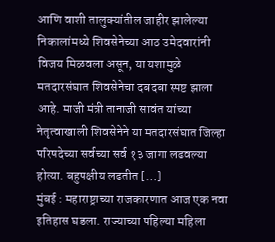आणि वाशी तालुक्यांतील जाहीर झालेल्या निकालांमध्ये शिवसेनेच्या आठ उमेदवारांनी विजय मिळवला असून, या यशामुळे मतदारसंघात शिवसेनेचा दबदबा स्पष्ट झाला आहे. माजी मंत्री तानाजी सावंत यांच्या नेतृत्वाखाली शिवसेनेने या मतदारसंघात जिल्हा परिषदेच्या सर्वच्या सर्व १३ जागा लढवल्या होत्या. बहुपक्षीय लढतीत […]
मुंबई : महाराष्ट्राच्या राजकारणात आज एक नवा इतिहास घडला. राज्याच्या पहिल्या महिला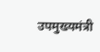उपमुख्यमंत्री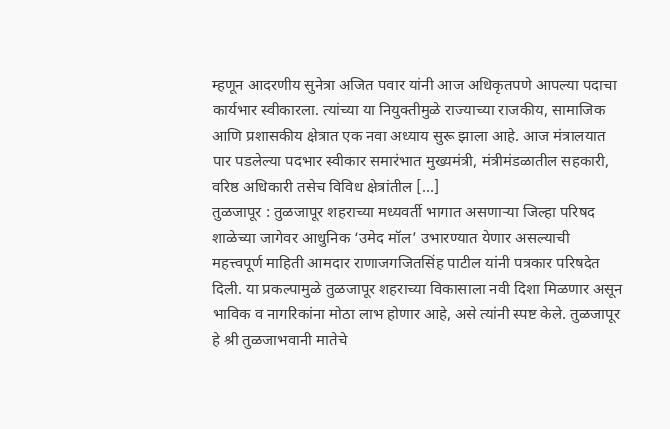म्हणून आदरणीय सुनेत्रा अजित पवार यांनी आज अधिकृतपणे आपल्या पदाचा कार्यभार स्वीकारला. त्यांच्या या नियुक्तीमुळे राज्याच्या राजकीय, सामाजिक आणि प्रशासकीय क्षेत्रात एक नवा अध्याय सुरू झाला आहे. आज मंत्रालयात पार पडलेल्या पदभार स्वीकार समारंभात मुख्यमंत्री, मंत्रीमंडळातील सहकारी, वरिष्ठ अधिकारी तसेच विविध क्षेत्रांतील […]
तुळजापूर : तुळजापूर शहराच्या मध्यवर्ती भागात असणाऱ्या जिल्हा परिषद शाळेच्या जागेवर आधुनिक ‘उमेद मॉल’ उभारण्यात येणार असल्याची महत्त्वपूर्ण माहिती आमदार राणाजगजितसिंह पाटील यांनी पत्रकार परिषदेत दिली. या प्रकल्पामुळे तुळजापूर शहराच्या विकासाला नवी दिशा मिळणार असून भाविक व नागरिकांना मोठा लाभ होणार आहे, असे त्यांनी स्पष्ट केले. तुळजापूर हे श्री तुळजाभवानी मातेचे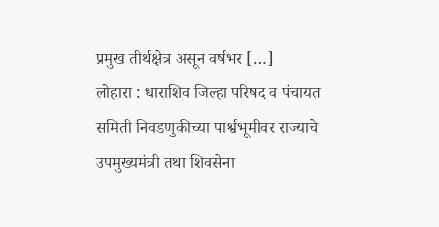प्रमुख तीर्थक्षेत्र असून वर्षभर […]
लोहारा : धाराशिव जिल्हा परिषद व पंचायत समिती निवडणुकीच्या पार्श्वभूमीवर राज्याचे उपमुख्यमंत्री तथा शिवसेना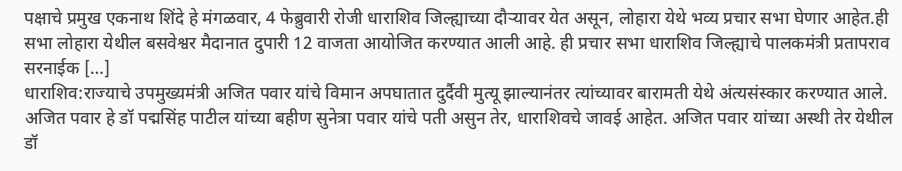पक्षाचे प्रमुख एकनाथ शिंदे हे मंगळवार, 4 फेब्रुवारी रोजी धाराशिव जिल्ह्याच्या दौऱ्यावर येत असून, लोहारा येथे भव्य प्रचार सभा घेणार आहेत.ही सभा लोहारा येथील बसवेश्वर मैदानात दुपारी 12 वाजता आयोजित करण्यात आली आहे. ही प्रचार सभा धाराशिव जिल्ह्याचे पालकमंत्री प्रतापराव सरनाईक […]
धाराशिव:राज्याचे उपमुख्यमंत्री अजित पवार यांचे विमान अपघातात दुर्दैवी मुत्यू झाल्यानंतर त्यांच्यावर बारामती येथे अंत्यसंस्कार करण्यात आले. अजित पवार हे डॉ पद्मसिंह पाटील यांच्या बहीण सुनेत्रा पवार यांचे पती असुन तेर, धाराशिवचे जावई आहेत. अजित पवार यांच्या अस्थी तेर येथील डॉ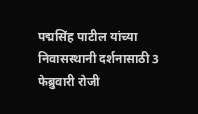पद्मसिंह पाटील यांच्या निवासस्थानी दर्शनासाठी 3 फेब्रुवारी रोजी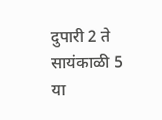दुपारी 2 ते सायंकाळी 5 या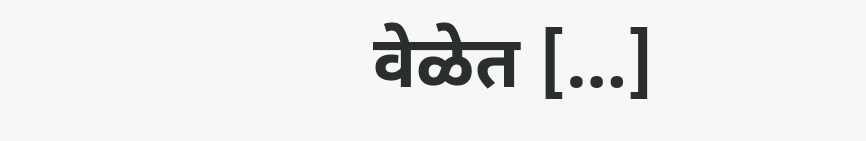वेळेत […]